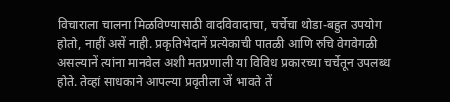विचाराला चालना मिळविण्यासाठी वादविवादाचा, चर्चेचा थोडा-बहुत उपयोग होतो, नाहीं असें नाही. प्रकृतिभेदानें प्रत्येकाची पातळी आणि रुचि वेगवेगळी असल्यानें त्यांना मानवेल अशी मतप्रणाली या विविध प्रकारच्या चर्चेतून उपलब्ध होते. तेव्हां साधकाने आपल्या प्रवृतीला जें भावते तें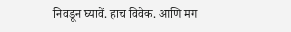निवडून घ्यावें. हाच विवेक. आणि मग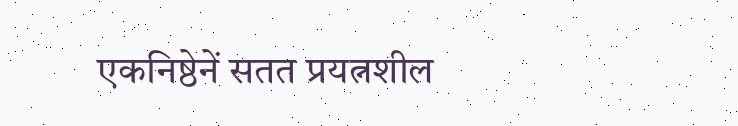एकनिष्ठेनें सतत प्रयत्नशील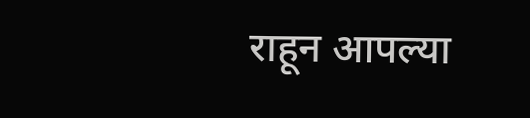राहून आपल्या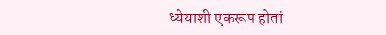ध्येयाशी एकरूप होतां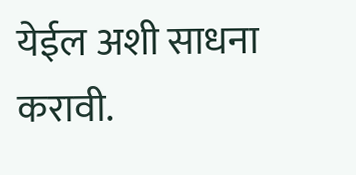येईल अशी साधना करावी.